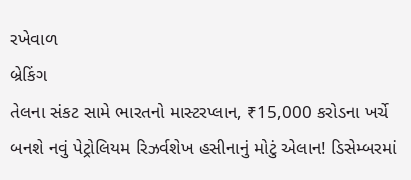રખેવાળ
બ્રેકિંગ
તેલના સંકટ સામે ભારતનો માસ્ટરપ્લાન, ₹15,000 કરોડના ખર્ચે બનશે નવું પેટ્રોલિયમ રિઝર્વશેખ હસીનાનું મોટું એલાન! ડિસેમ્બરમાં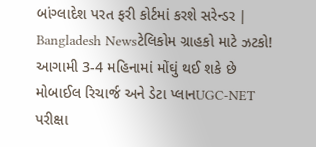બાંગ્લાદેશ પરત ફરી કોર્ટમાં કરશે સરેન્ડર | Bangladesh Newsટેલિકોમ ગ્રાહકો માટે ઝટકો! આગામી 3-4 મહિનામાં મોંઘું થઈ શકે છે મોબાઈલ રિચાર્જ અને ડેટા પ્લાનUGC-NET પરીક્ષા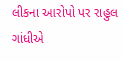લીકના આરોપો પર રાહુલ ગાંધીએ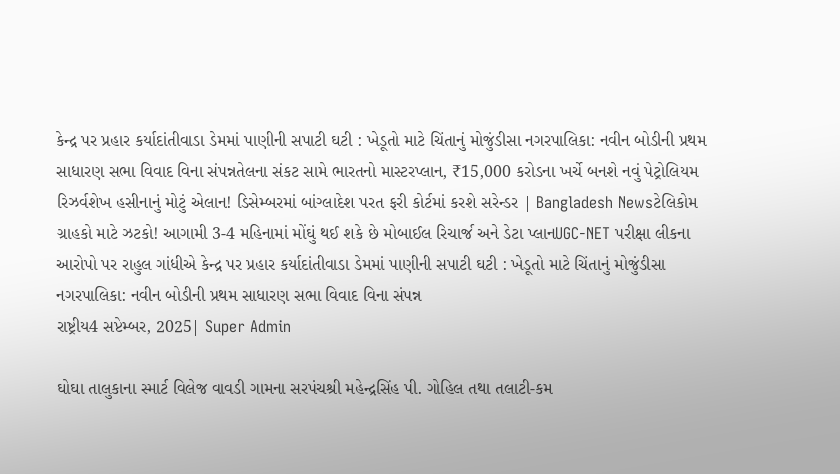કેન્દ્ર પર પ્રહાર કર્યાદાંતીવાડા ડેમમાં પાણીની સપાટી ઘટી : ખેડૂતો માટે ચિંતાનું મોજુંડીસા નગરપાલિકા: નવીન બોડીની પ્રથમ સાધારણ સભા વિવાદ વિના સંપન્નતેલના સંકટ સામે ભારતનો માસ્ટરપ્લાન, ₹15,000 કરોડના ખર્ચે બનશે નવું પેટ્રોલિયમ રિઝર્વશેખ હસીનાનું મોટું એલાન! ડિસેમ્બરમાં બાંગ્લાદેશ પરત ફરી કોર્ટમાં કરશે સરેન્ડર | Bangladesh Newsટેલિકોમ ગ્રાહકો માટે ઝટકો! આગામી 3-4 મહિનામાં મોંઘું થઈ શકે છે મોબાઈલ રિચાર્જ અને ડેટા પ્લાનUGC-NET પરીક્ષા લીકના આરોપો પર રાહુલ ગાંધીએ કેન્દ્ર પર પ્રહાર કર્યાદાંતીવાડા ડેમમાં પાણીની સપાટી ઘટી : ખેડૂતો માટે ચિંતાનું મોજુંડીસા નગરપાલિકા: નવીન બોડીની પ્રથમ સાધારણ સભા વિવાદ વિના સંપન્ન
રાષ્ટ્રીય4 સપ્ટેમ્બર, 2025| Super Admin

ઘોઘા તાલુકાના સ્માર્ટ વિલેજ વાવડી ગામના સરપંચશ્રી મહેન્દ્રસિંહ પી. ગોહિલ તથા તલાટી-કમ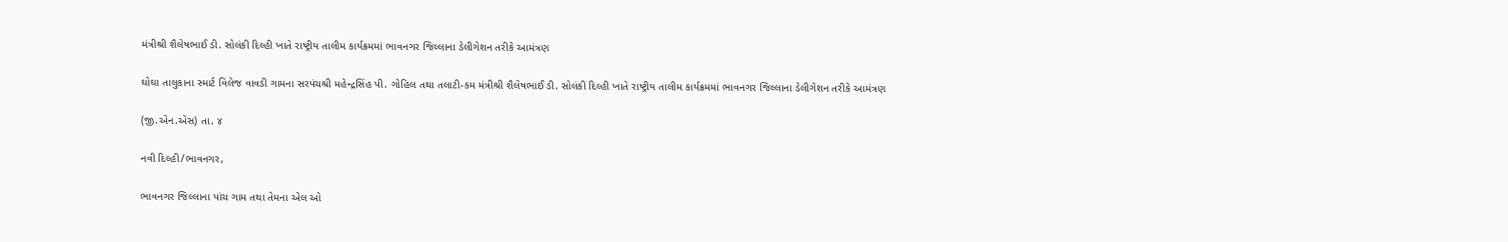મંત્રીશ્રી શૈલેષભાઈ ડી. સોલંકી દિલ્હી ખાતે રાષ્ટ્રીય તાલીમ કાર્યક્રમમાં ભાવનગર જિલ્લાના ડેલીગેશન તરીકે આમંત્રણ

ઘોઘા તાલુકાના સ્માર્ટ વિલેજ વાવડી ગામના સરપંચશ્રી મહેન્દ્રસિંહ પી. ગોહિલ તથા તલાટી-કમ મંત્રીશ્રી શૈલેષભાઈ ડી. સોલંકી દિલ્હી ખાતે રાષ્ટ્રીય તાલીમ કાર્યક્રમમાં ભાવનગર જિલ્લાના ડેલીગેશન તરીકે આમંત્રણ

(જી.એન.એસ) તા. ૪

નવી દિલ્હી/ભાવનગર,

ભાવનગર જિલ્લાના પાંચ ગામ તથા તેમના એલ ઓ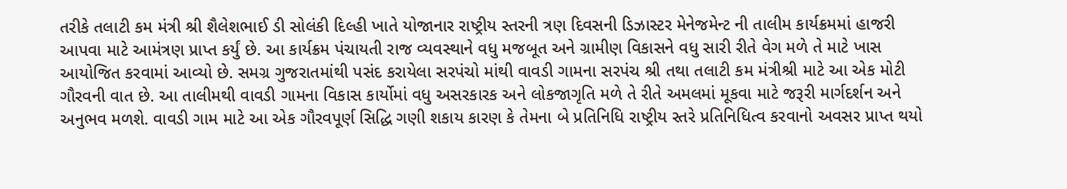તરીકે તલાટી કમ મંત્રી શ્રી શૈલેશભાઈ ડી સોલંકી દિલ્હી ખાતે યોજાનાર રાષ્ટ્રીય સ્તરની ત્રણ દિવસની ડિઝાસ્ટર મેનેજમેન્ટ ની તાલીમ કાર્યક્રમમાં હાજરી આપવા માટે આમંત્રણ પ્રાપ્ત કર્યું છે. આ કાર્યક્રમ પંચાયતી રાજ વ્યવસ્થાને વધુ મજબૂત અને ગ્રામીણ વિકાસને વધુ સારી રીતે વેગ મળે તે માટે ખાસ આયોજિત કરવામાં આવ્યો છે. સમગ્ર ગુજરાતમાંથી પસંદ કરાયેલા સરપંચો માંથી વાવડી ગામના સરપંચ શ્રી તથા તલાટી કમ મંત્રીશ્રી માટે આ એક મોટી ગૌરવની વાત છે. આ તાલીમથી વાવડી ગામના વિકાસ કાર્યોમાં વધુ અસરકારક અને લોકજાગૃતિ મળે તે રીતે અમલમાં મૂકવા માટે જરૂરી માર્ગદર્શન અને અનુભવ મળશે. વાવડી ગામ માટે આ એક ગૌરવપૂર્ણ સિદ્ધિ ગણી શકાય કારણ કે તેમના બે પ્રતિનિધિ રાષ્ટ્રીય સ્તરે પ્રતિનિધિત્વ કરવાનો અવસર પ્રાપ્ત થયો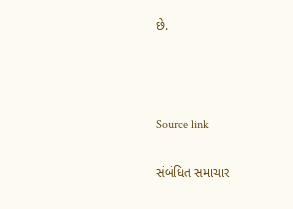છે.



Source link

સંબંધિત સમાચાર